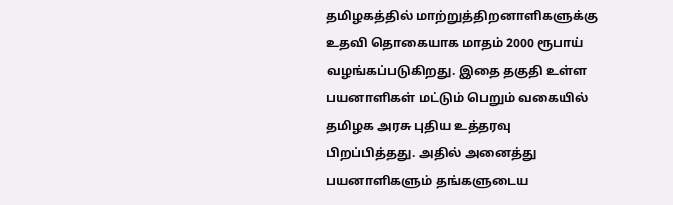தமிழகத்தில் மாற்றுத்திறனாளிகளுக்கு உதவி தொகையாக மாதம் 2000 ரூபாய் வழங்கப்படுகிறது. இதை தகுதி உள்ள பயனாளிகள் மட்டும் பெறும் வகையில் தமிழக அரசு புதிய உத்தரவு பிறப்பித்தது. அதில் அனைத்து பயனாளிகளும் தங்களுடைய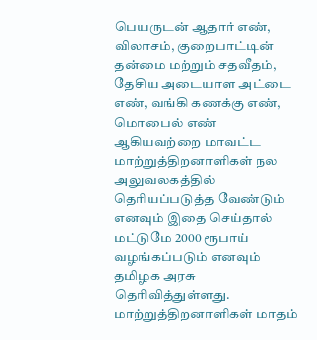பெயருடன் ஆதார் எண், விலாசம், குறைபாட்டின் தன்மை மற்றும் சதவீதம், தேசிய அடையாள அட்டை எண், வங்கி கணக்கு எண், மொபைல் எண் ஆகியவற்றை மாவட்ட மாற்றுத்திறனாளிகள் நல அலுவலகத்தில் தெரியப்படுத்த வேண்டும் எனவும் இதை செய்தால் மட்டுமே 2000 ரூபாய் வழங்கப்படும் எனவும் தமிழக அரசு தெரிவித்துள்ளது.
மாற்றுத்திறனாளிகள் மாதம்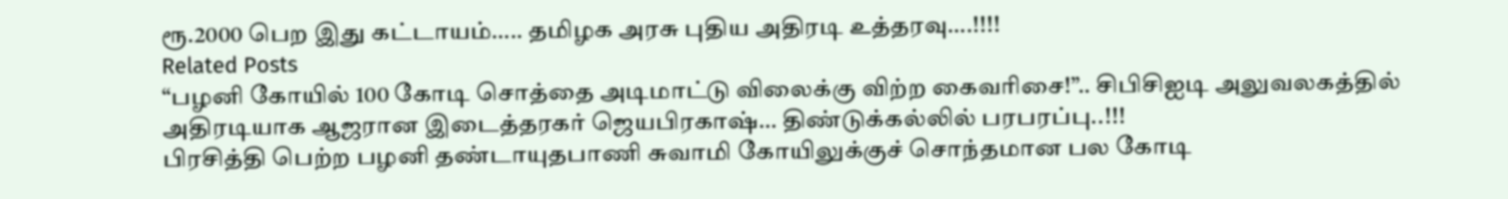ரூ.2000 பெற இது கட்டாயம்….. தமிழக அரசு புதிய அதிரடி உத்தரவு….!!!!
Related Posts
“பழனி கோயில் 100 கோடி சொத்தை அடிமாட்டு விலைக்கு விற்ற கைவரிசை!”.. சிபிசிஐடி அலுவலகத்தில் அதிரடியாக ஆஜரான இடைத்தரகர் ஜெயபிரகாஷ்… திண்டுக்கல்லில் பரபரப்பு..!!!
பிரசித்தி பெற்ற பழனி தண்டாயுதபாணி சுவாமி கோயிலுக்குச் சொந்தமான பல கோடி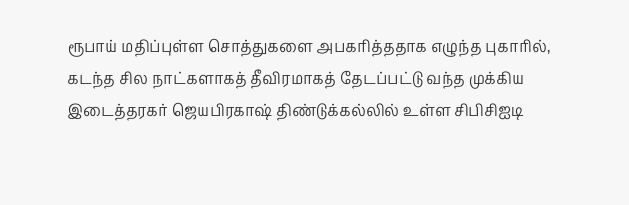ரூபாய் மதிப்புள்ள சொத்துகளை அபகரித்ததாக எழுந்த புகாரில், கடந்த சில நாட்களாகத் தீவிரமாகத் தேடப்பட்டு வந்த முக்கிய இடைத்தரகர் ஜெயபிரகாஷ் திண்டுக்கல்லில் உள்ள சிபிசிஐடி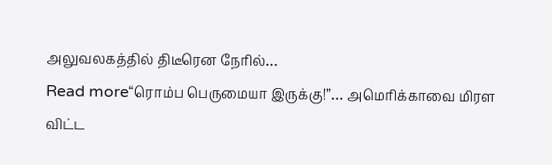அலுவலகத்தில் திடீரென நேரில்…
Read more“ரொம்ப பெருமையா இருக்கு!”… அமெரிக்காவை மிரள விட்ட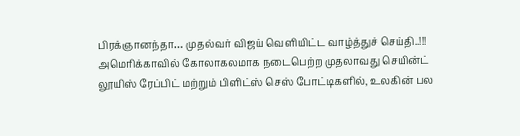பிரக்ஞானந்தா… முதல்வர் விஜய் வெளியிட்ட வாழ்த்துச் செய்தி..!!!
அமெரிக்காவில் கோலாகலமாக நடைபெற்ற முதலாவது செயின்ட் லூயிஸ் ரேப்பிட் மற்றும் பிளிட்ஸ் செஸ் போட்டிகளில், உலகின் பல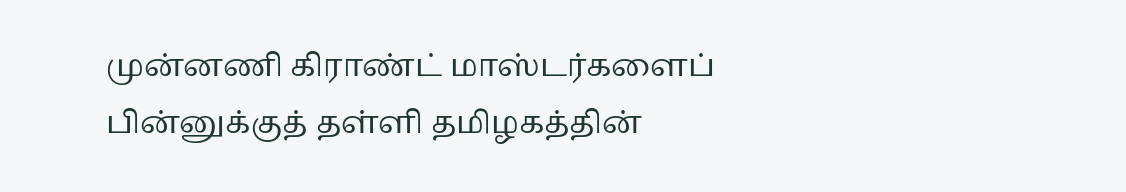முன்னணி கிராண்ட் மாஸ்டர்களைப் பின்னுக்குத் தள்ளி தமிழகத்தின்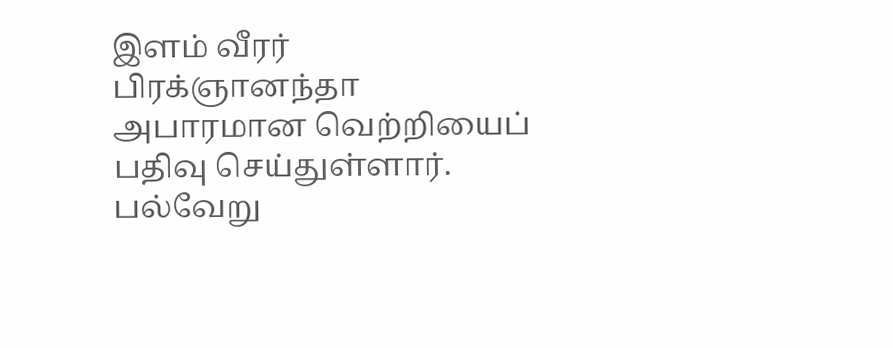இளம் வீரர் பிரக்ஞானந்தா அபாரமான வெற்றியைப் பதிவு செய்துள்ளார். பல்வேறு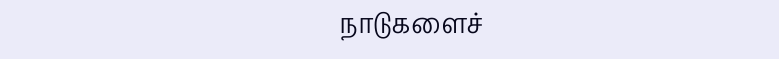நாடுகளைச்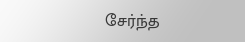சேர்ந்த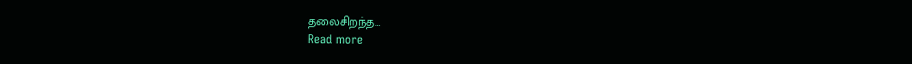தலைசிறந்த…
Read more